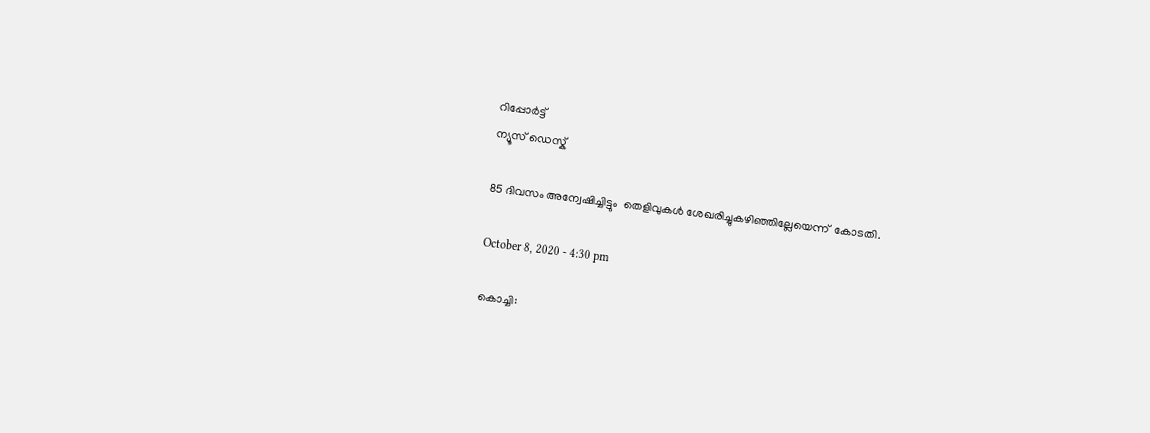റിപ്പോര്‍ട്ട്
ന്യൂസ് ഡെസ്ക്

85 ദിവസം അന്വേഷിച്ചിട്ടും  തെളിവുകള്‍ ശേഖരിച്ചുകഴിഞ്ഞില്ലേയെന്ന്  കോടതി.

October 8, 2020 - 4:30 pm

കൊച്ചി: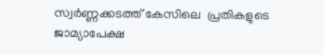സ്വര്‍ണ്ണക്കടത്ത് കേസിലെ  പ്രതികളുടെ ജാമ്യാപേക്ഷ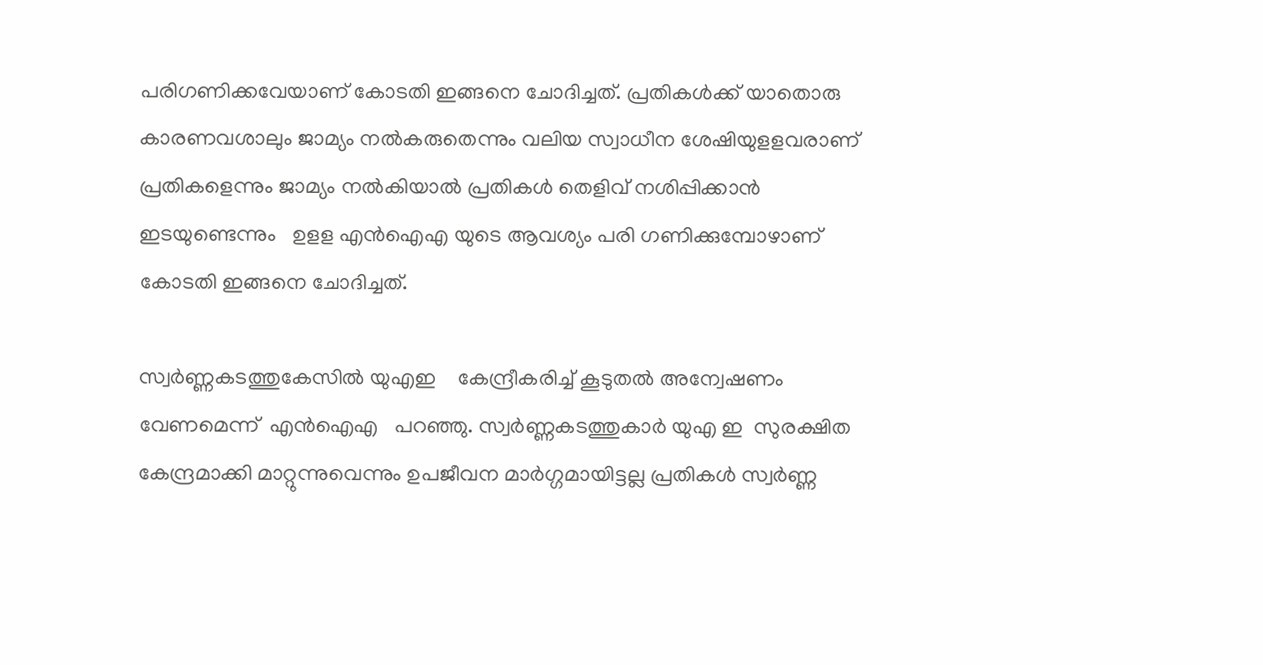പരിഗണിക്കവേയാണ് കോടതി ഇങ്ങനെ ചോദിച്ചത്. പ്രതികള്‍ക്ക് യാതൊരു കാരണവശാലും ജാമ്യം നല്‍കരുതെന്നും വലിയ സ്വാധീന ശേഷിയുളളവരാണ് പ്രതികളെന്നും ജാമ്യം നല്‍കിയാല്‍ പ്രതികള്‍ തെളിവ് നശിപ്പിക്കാന്‍ ഇടയുണ്ടെന്നും   ഉളള എന്‍ഐഎ യുടെ ആവശ്യം പരി ഗണിക്കുമ്പോഴാണ്  കോടതി ഇങ്ങനെ ചോദിച്ചത്.

സ്വര്‍ണ്ണകടത്തുകേസില്‍ യുഎഇ    കേന്ദ്രീകരിച്ച് കൂടുതല്‍ അന്വേഷണം വേണമെന്ന്  എന്‍ഐഎ   പറഞ്ഞു. സ്വര്‍ണ്ണകടത്തുകാര്‍ യുഎ ഇ  സുരക്ഷിത കേന്ദ്രമാക്കി മാറ്റുന്നുവെന്നും ഉപജീവന മാര്‍ഗ്ഗമായിട്ടല്ല പ്രതികള്‍ സ്വര്‍ണ്ണ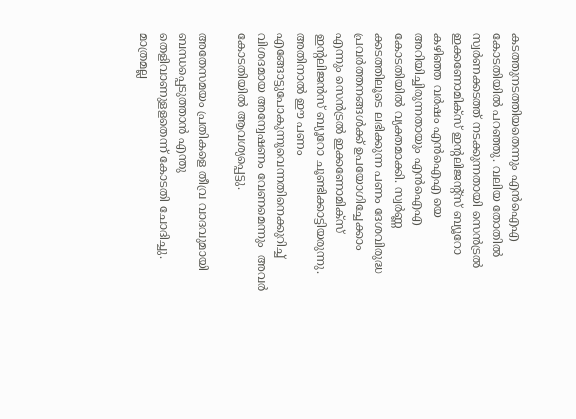കടത്തുനടത്തിയതെന്നും എന്‍ഐഎ കോടതിയില്‍ പറഞ്ഞു. വലിയ തോതില്‍ സ്വര്‍ണക്കടത്ത് നടക്കുന്നതായി സെന്‍ട്രല്‍ ഇക്കണോമിക്സ് ഇന്‍റലിജന്‍റ്സ് ബ്യൂറോ കഴിഞ്ഞ വര്‍ഷം എന്‍ഐഎ യെ അറിയിച്ചിരുന്നതായും എന്‍ഐഎ കോടതിയില്‍ വ്യക്തമാക്കി. സ്വര്‍ണ്ണ ക്കടത്തിലൂടെ ലഭിക്കുന്ന പണം ദേശവിരുദ്ധ  പ്രവര്‍ത്തനങ്ങള്‍ക്ക് ഉപയോഗിച്ചേക്കാം എന്നും സെന്‍ട്രല്‍ ഇക്കണോമിക്സ് ഇന്‍റലിജന്‍സ് ബ്യൂറോ ചൂണ്ടിക്കാട്ടിയരുന്നു. അതിനാല്‍ ഈ പണം എങ്ങോട്ടുപോകുന്നുവെന്നതിനെക്കുറിച്ച്  വിശദമായ അന്വേഷണം വേണമെന്നും  അവര്‍ കോടതിയില്‍ ആവശ്യപ്പെട്ടു.

അതേസമയം പ്രതികളെ തീവ്ര വാദവുമായി ബന്ധപ്പെടുത്താന്‍ എന്തു തെളിവാണുളളതെന്ന് കോടതി ചോദിച്ചു. മാത്രമല്ല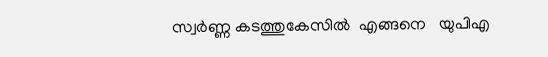സ്വര്‍ണ്ണ കടത്തുകേസില്‍  എങ്ങനെ   യുപിഎ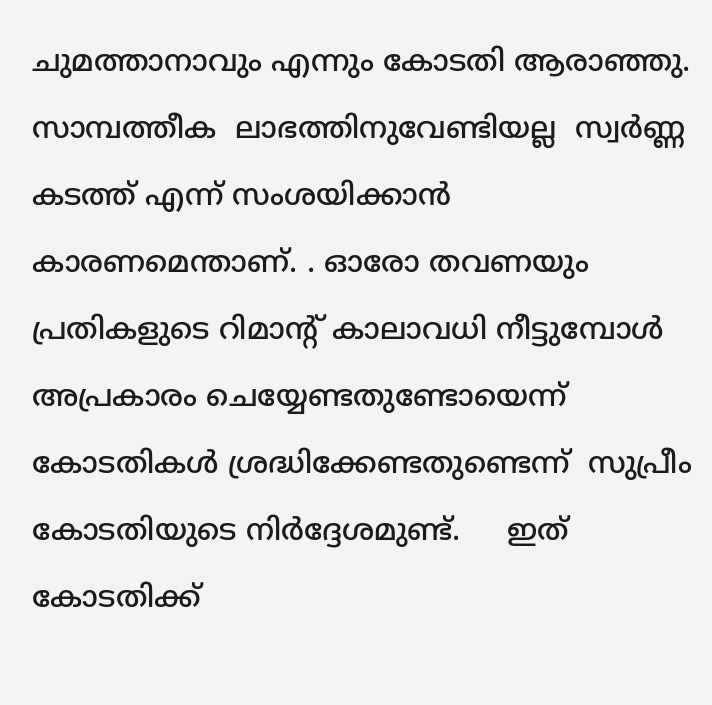ചുമത്താനാവും എന്നും കോടതി ആരാഞ്ഞു. സാമ്പത്തീക  ലാഭത്തിനുവേണ്ടിയല്ല  സ്വര്‍ണ്ണ കടത്ത് എന്ന് സംശയിക്കാന്‍      കാരണമെന്താണ്. . ഓരോ തവണയും പ്രതികളുടെ റിമാന്‍റ് കാലാവധി നീട്ടുമ്പോള്‍  അപ്രകാരം ചെയ്യേണ്ടതുണ്ടോയെന്ന്  കോടതികള്‍ ശ്രദ്ധിക്കേണ്ടതുണ്ടെന്ന്  സുപ്രീം കോടതിയുടെ നിര്‍ദ്ദേശമുണ്ട്.     ഇത് കോടതിക്ക്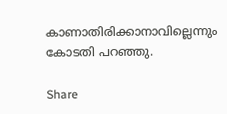കാണാതിരിക്കാനാവില്ലെന്നും കോടതി പറഞ്ഞു.

Share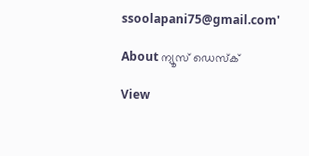ssoolapani75@gmail.com'

About ന്യൂസ് ഡെസ്ക്

View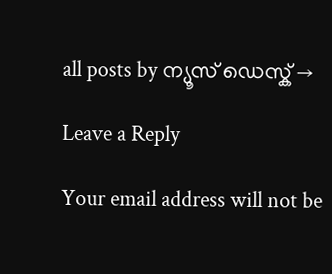all posts by ന്യൂസ് ഡെസ്ക് →

Leave a Reply

Your email address will not be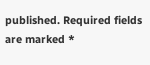published. Required fields are marked *